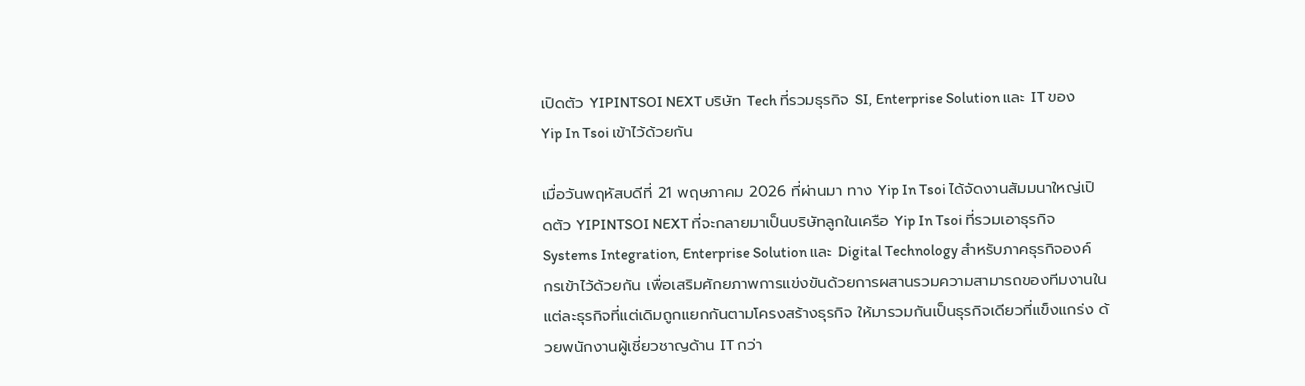เปิดตัว YIPINTSOI NEXT บริษัท Tech ที่รวมธุรกิจ SI, Enterprise Solution และ IT ของ Yip In Tsoi เข้าไว้ด้วยกัน

เมื่อวันพฤหัสบดีที่ 21 พฤษภาคม 2026 ที่ผ่านมา ทาง Yip In Tsoi ได้จัดงานสัมมนาใหญ่เปิดตัว YIPINTSOI NEXT ที่จะกลายมาเป็นบริษัทลูกในเครือ Yip In Tsoi ที่รวมเอาธุรกิจ Systems Integration, Enterprise Solution และ Digital Technology สำหรับภาคธุรกิจองค์กรเข้าไว้ด้วยกัน เพื่อเสริมศักยภาพการแข่งขันด้วยการผสานรวมความสามารถของทีมงานในแต่ละธุรกิจที่แต่เดิมถูกแยกกันตามโครงสร้างธุรกิจ ให้มารวมกันเป็นธุรกิจเดียวที่แข็งแกร่ง ด้วยพนักงานผู้เชี่ยวชาญด้าน IT กว่า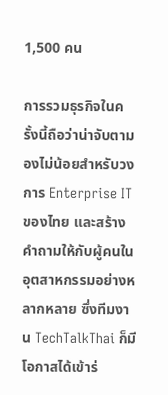1,500 คน

การรวมธุรกิจในครั้งนี้ถือว่าน่าจับตามองไม่น้อยสำหรับวงการ Enterprise IT ของไทย และสร้างคำถามให้กับผู้คนในอุตสาหกรรมอย่างหลากหลาย ซึ่งทีมงาน TechTalkThai ก็มีโอกาสได้เข้าร่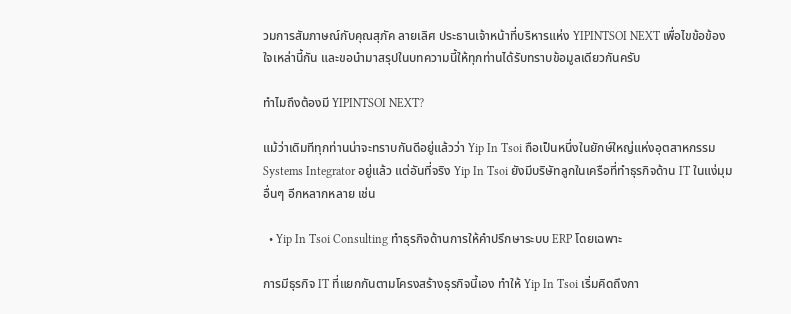วมการสัมภาษณ์กับคุณสุภัค ลายเลิศ ประธานเจ้าหน้าที่บริหารแห่ง YIPINTSOI NEXT เพื่อไขข้อข้องใจเหล่านี้กัน และขอนำมาสรุปในบทความนี้ให้ทุกท่านได้รับทราบข้อมูลเดียวกันครับ

ทำไมถึงต้องมี YIPINTSOI NEXT?

แม้ว่าเดิมทีทุกท่านน่าจะทราบกันดีอยู่แล้วว่า Yip In Tsoi ถือเป็นหนึ่งในยักษ์ใหญ่แห่งอุตสาหกรรม Systems Integrator อยู่แล้ว แต่อันที่จริง Yip In Tsoi ยังมีบริษัทลูกในเครือที่ทำธุรกิจด้าน IT ในแง่มุมอื่นๆ อีกหลากหลาย เช่น

  • Yip In Tsoi Consulting ทำธุรกิจด้านการให้คำปรึกษาระบบ ERP โดยเฉพาะ

การมีธุรกิจ IT ที่แยกกันตามโครงสร้างธุรกิจนี้เอง ทำให้ Yip In Tsoi เริ่มคิดถึงกา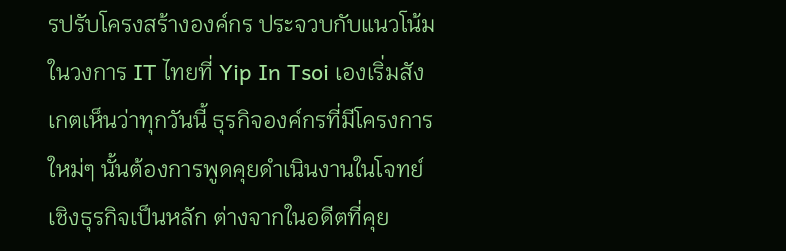รปรับโครงสร้างองค์กร ประจวบกับแนวโน้มในวงการ IT ไทยที่ Yip In Tsoi เองเริ่มสังเกตเห็นว่าทุกวันนี้ ธุรกิจองค์กรที่มีโครงการใหม่ๆ นั้นต้องการพูดคุยดำเนินงานในโจทย์เชิงธุรกิจเป็นหลัก ต่างจากในอดีตที่คุย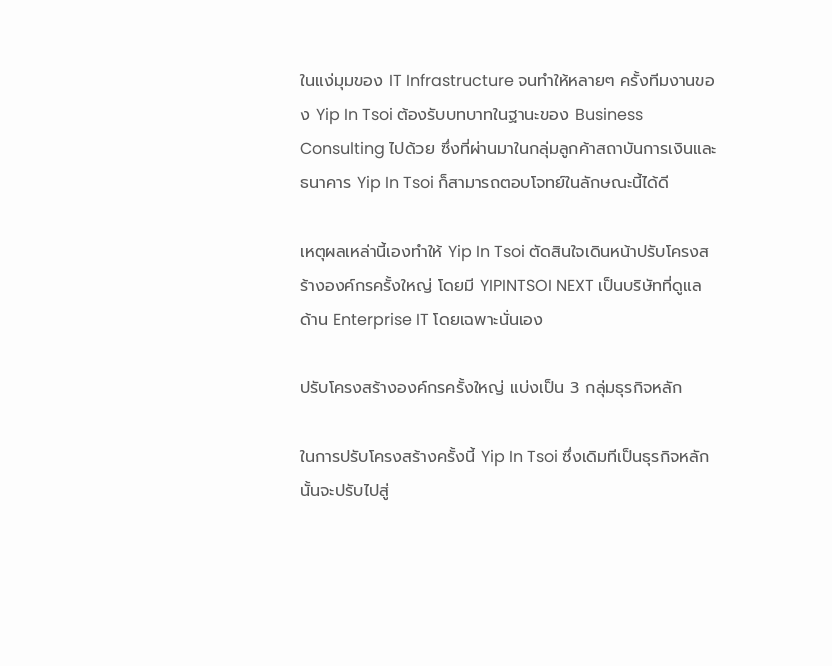ในแง่มุมของ IT Infrastructure จนทำให้หลายๆ ครั้งทีมงานของ Yip In Tsoi ต้องรับบทบาทในฐานะของ Business Consulting ไปด้วย ซึ่งที่ผ่านมาในกลุ่มลูกค้าสถาบันการเงินและธนาคาร Yip In Tsoi ก็สามารถตอบโจทย์ในลักษณะนี้ได้ดี

เหตุผลเหล่านี้เองทำให้ Yip In Tsoi ตัดสินใจเดินหน้าปรับโครงสร้างองค์กรครั้งใหญ่ โดยมี YIPINTSOI NEXT เป็นบริษัทที่ดูแลด้าน Enterprise IT โดยเฉพาะนั่นเอง

ปรับโครงสร้างองค์กรครั้งใหญ่ แบ่งเป็น 3 กลุ่มธุรกิจหลัก

ในการปรับโครงสร้างครั้งนี้ Yip In Tsoi ซึ่งเดิมทีเป็นธุรกิจหลักนั้นจะปรับไปสู่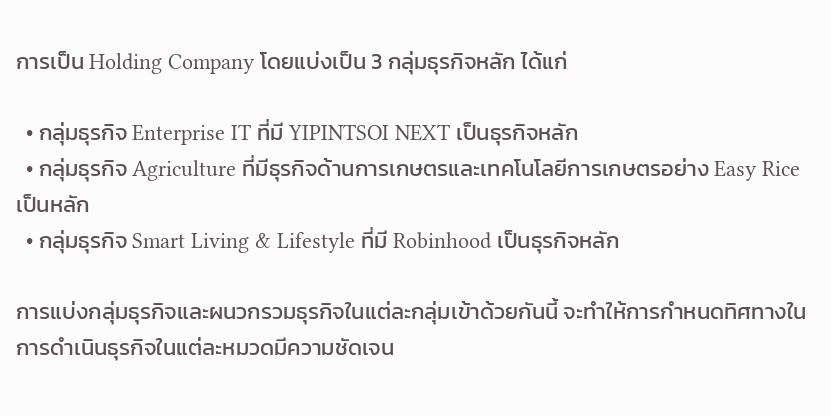การเป็น Holding Company โดยแบ่งเป็น 3 กลุ่มธุรกิจหลัก ได้แก่

  • กลุ่มธุรกิจ Enterprise IT ที่มี YIPINTSOI NEXT เป็นธุรกิจหลัก
  • กลุ่มธุรกิจ Agriculture ที่มีธุรกิจด้านการเกษตรและเทคโนโลยีการเกษตรอย่าง Easy Rice เป็นหลัก
  • กลุ่มธุรกิจ Smart Living & Lifestyle ที่มี Robinhood เป็นธุรกิจหลัก

การแบ่งกลุ่มธุรกิจและผนวกรวมธุรกิจในแต่ละกลุ่มเข้าด้วยกันนี้ จะทำให้การกำหนดทิศทางในการดำเนินธุรกิจในแต่ละหมวดมีความชัดเจน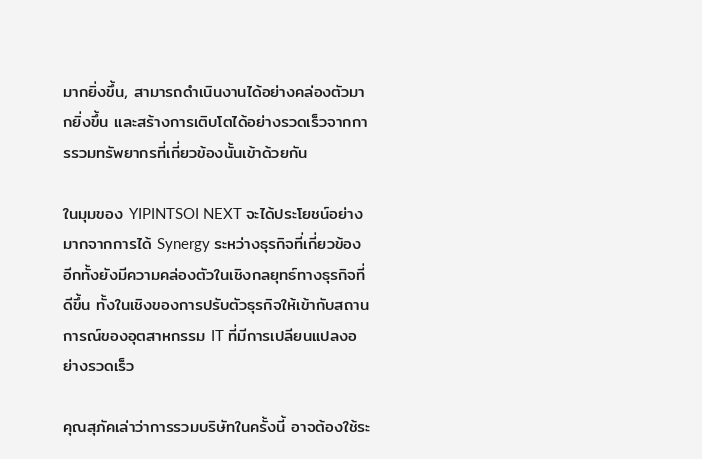มากยิ่งขึ้น, สามารถดำเนินงานได้อย่างคล่องตัวมากยิ่งขึ้น และสร้างการเติบโตได้อย่างรวดเร็วจากการรวมทรัพยากรที่เกี่ยวข้องนั้นเข้าด้วยกัน

ในมุมของ YIPINTSOI NEXT จะได้ประโยชน์อย่างมากจากการได้ Synergy ระหว่างธุรกิจที่เกี่ยวข้อง อีกทั้งยังมีความคล่องตัวในเชิงกลยุทธ์ทางธุรกิจที่ดีขึ้น ทั้งในเชิงของการปรับตัวธุรกิจให้เข้ากับสถานการณ์ของอุตสาหกรรม IT ที่มีการเปลียนแปลงอย่างรวดเร็ว

คุณสุภัคเล่าว่าการรวมบริษัทในครั้งนี้ อาจต้องใช้ระ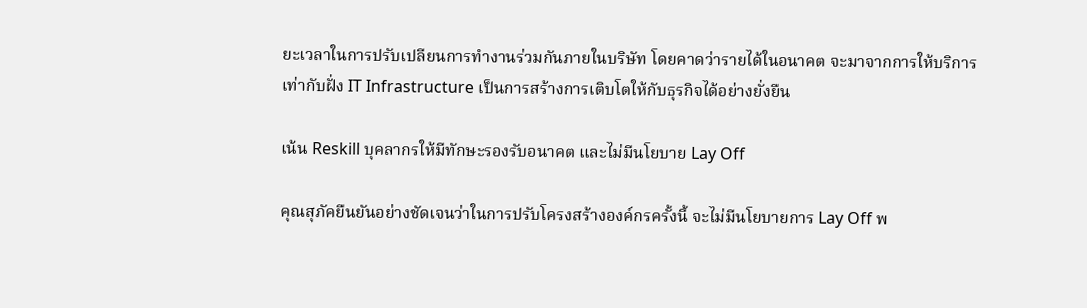ยะเวลาในการปรับเปลียนการทำงานร่วมกันภายในบริษัท โดยคาดว่ารายได้ในอนาคต จะมาจากการให้บริการ เท่ากับฝั่ง IT Infrastructure เป็นการสร้างการเติบโตให้กับธุรกิจได้อย่างยั่งยืน

เน้น Reskill บุคลากรให้มีทักษะรองรับอนาคต และไม่มีนโยบาย Lay Off

คุณสุภัคยืนยันอย่างชัดเจนว่าในการปรับโครงสร้างองค์กรครั้งนี้ จะไม่มีนโยบายการ Lay Off พ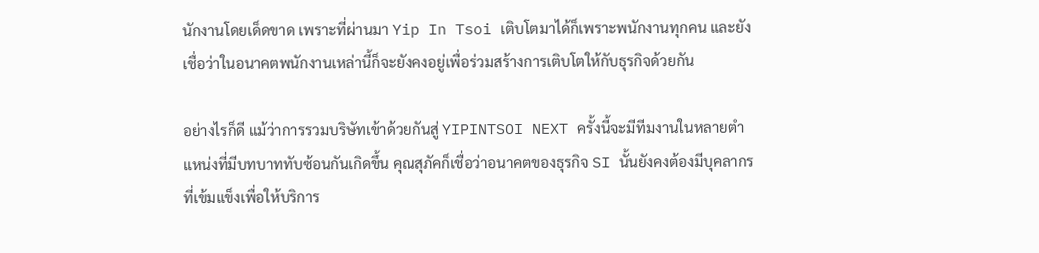นักงานโดยเด็ดขาด เพราะที่ผ่านมา Yip In Tsoi เติบโตมาได้ก็เพราะพนักงานทุกคน และยังเชื่อว่าในอนาคตพนักงานเหล่านี้ก็จะยังคงอยู่เพื่อร่วมสร้างการเติบโตให้กับธุรกิจด้วยกัน

อย่างไรก็ดี แม้ว่าการรวมบริษัทเข้าด้วยกันสู่ YIPINTSOI NEXT ครั้งนี้จะมีทีมงานในหลายตำแหน่งที่มีบทบาททับซ้อนกันเกิดขึ้น คุณสุภัคก็เชื่อว่าอนาคตของธุรกิจ SI นั้นยังคงต้องมีบุคลากรที่เข้มแข็งเพื่อให้บริการ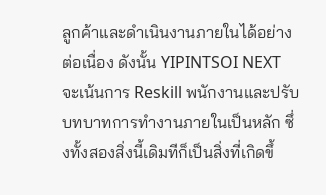ลูกค้าและดำเนินงานภายในได้อย่างต่อเนื่อง ดังนั้น YIPINTSOI NEXT จะเน้นการ Reskill พนักงานและปรับบทบาทการทำงานภายในเป็นหลัก ซึ่งทั้งสองสิ่งนี้เดิมทีก็เป็นสิ่งที่เกิดขึ้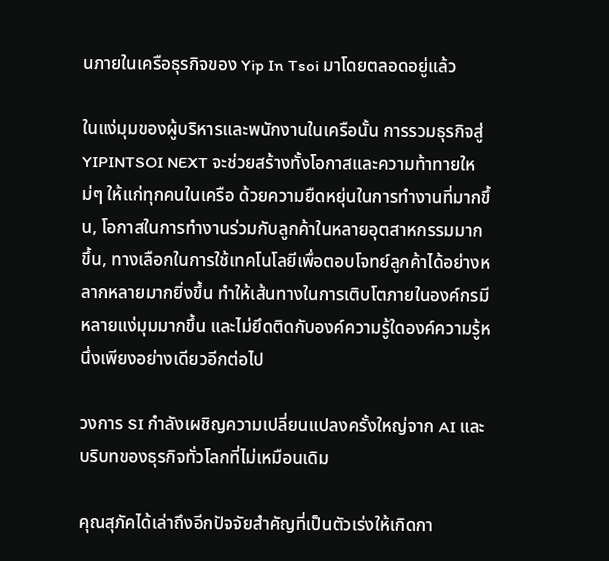นภายในเครือธุรกิจของ Yip In Tsoi มาโดยตลอดอยู่แล้ว

ในแง่มุมของผู้บริหารและพนักงานในเครือนั้น การรวมธุรกิจสู่ YIPINTSOI NEXT จะช่วยสร้างทั้งโอกาสและความท้าทายใหม่ๆ ให้แก่ทุกคนในเครือ ด้วยความยืดหยุ่นในการทำงานที่มากขึ้น, โอกาสในการทำงานร่วมกับลูกค้าในหลายอุตสาหกรรมมากขึ้น, ทางเลือกในการใช้เทคโนโลยีเพื่อตอบโจทย์ลูกค้าได้อย่างหลากหลายมากยิ่งขึ้น ทำให้เส้นทางในการเติบโตภายในองค์กรมีหลายแง่มุมมากขึ้น และไม่ยึดติดกับองค์ความรู้ใดองค์ความรู้หนึ่งเพียงอย่างเดียวอีกต่อไป

วงการ SI กำลังเผชิญความเปลี่ยนแปลงครั้งใหญ่จาก AI และบริบทของธุรกิจทั่วโลกที่ไม่เหมือนเดิม

คุณสุภัคได้เล่าถึงอีกปัจจัยสำคัญที่เป็นตัวเร่งให้เกิดกา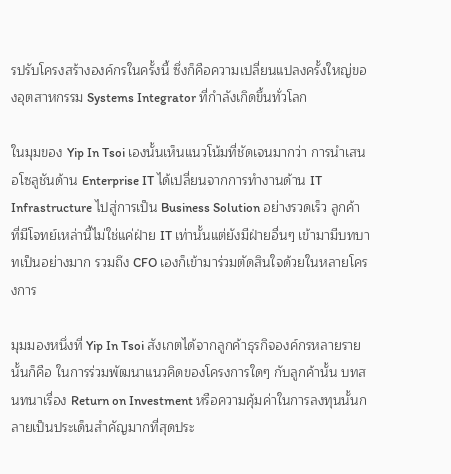รปรับโครงสร้างองค์กรในครั้งนี้ ซึ่งก็คือความเปลี่ยนแปลงครั้งใหญ่ของอุตสาหกรรม Systems Integrator ที่กำลังเกิดขึ้นทั่วโลก

ในมุมของ Yip In Tsoi เองนั้นเห็นแนวโน้มที่ชัดเจนมากว่า การนำเสนอโซลูชันด้าน Enterprise IT ได้เปลี่ยนจากการทำงานด้าน IT Infrastructure ไปสู่การเป็น Business Solution อย่างรวดเร็ว ลูกค้าที่มีโจทย์เหล่านี้ไม่ใช่แค่ฝ่าย IT เท่านั้นแต่ยังมีฝ่ายอื่นๆ เข้ามามีบทบาทเป็นอย่างมาก รวมถึง CFO เองก็เข้ามาร่วมตัดสินใจด้วยในหลายโครงการ

มุมมองหนึ่งที่ Yip In Tsoi สังเกตได้จากลูกค้าธุรกิจองค์กรหลายรายนั้นก็คือ ในการร่วมพัฒนาแนวคิดของโครงการใดๆ กับลูกค้านั้น บทสนทนาเรื่อง Return on Investment หรือความคุ้มค่าในการลงทุนนั้นกลายเป็นประเด็นสำคัญมากที่สุดประ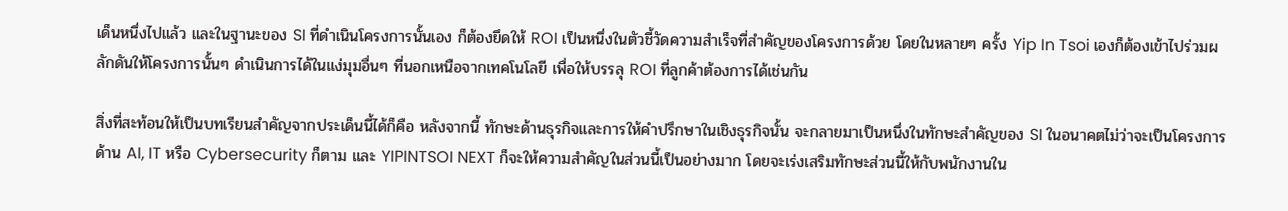เด็นหนึ่งไปแล้ว และในฐานะของ SI ที่ดำเนินโครงการนั้นเอง ก็ต้องยึดให้ ROI เป็นหนึ่งในตัวชี้วัดความสำเร็จที่สำคัญของโครงการด้วย โดยในหลายๆ ครั้ง Yip In Tsoi เองก็ต้องเข้าไปร่วมผลักดันให้โครงการนั้นๆ ดำเนินการได้ในแง่มุมอื่นๆ ที่นอกเหนือจากเทคโนโลยี เพื่อให้บรรลุ ROI ที่ลูกค้าต้องการได้เช่นกัน

สิ่งที่สะท้อนให้เป็นบทเรียนสำคัญจากประเด็นนี้ได้ก็คือ หลังจากนี้ ทักษะด้านธุรกิจและการให้คำปรึกษาในเชิงธุรกิจนั้น จะกลายมาเป็นหนึ่งในทักษะสำคัญของ SI ในอนาคตไม่ว่าจะเป็นโครงการด้าน AI, IT หรือ Cybersecurity ก็ตาม และ YIPINTSOI NEXT ก็จะให้ความสำคัญในส่วนนี้เป็นอย่างมาก โดยจะเร่งเสริมทักษะส่วนนี้ให้กับพนักงานใน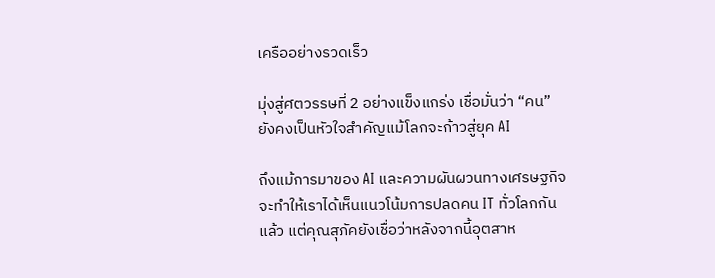เครืออย่างรวดเร็ว

มุ่งสู่ศตวรรษที่ 2 อย่างแข็งแกร่ง เชื่อมั่นว่า “คน” ยังคงเป็นหัวใจสำคัญแม้โลกจะก้าวสู่ยุค AI

ถึงแม้การมาของ AI และความผันผวนทางเศรษฐกิจจะทำให้เราได้เห็นแนวโน้มการปลดคน IT ทั่วโลกกันแล้ว แต่คุณสุภัคยังเชื่อว่าหลังจากนี้อุตสาห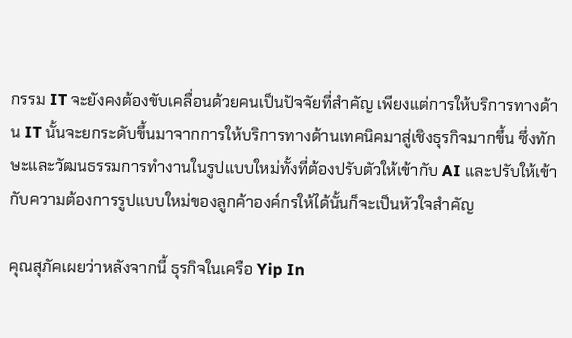กรรม IT จะยังคงต้องขับเคลื่อนด้วยคนเป็นปัจจัยที่สำคัญ เพียงแต่การให้บริการทางด้าน IT นั้นจะยกระดับขึ้นมาจากการให้บริการทางด้านเทคนิคมาสู่เชิงธุรกิจมากขึ้น ซึ่งทักษะและวัฒนธรรมการทำงานในรูปแบบใหม่ทั้งที่ต้องปรับตัวให้เข้ากับ AI และปรับให้เข้ากับความต้องการรูปแบบใหม่ของลูกค้าองค์กรให้ได้นั้นก็จะเป็นหัวใจสำคัญ

คุณสุภัคเผยว่าหลังจากนี้ ธุรกิจในเครือ Yip In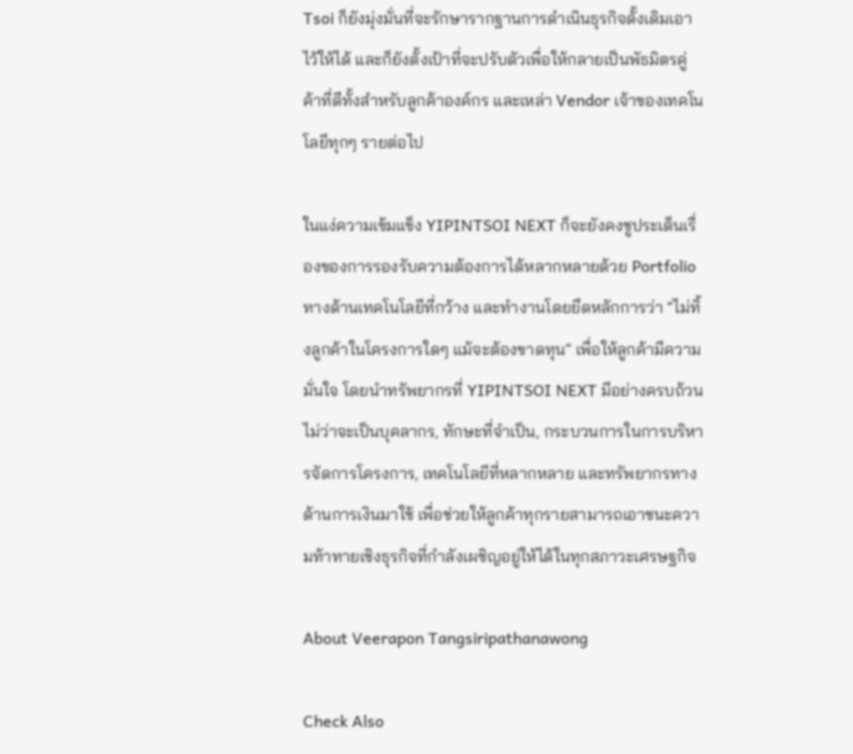Tsoi ก็ยังมุ่งมั่นที่จะรักษารากฐานการดำเนินธุรกิจดั้งเดิมเอาไว้ให้ได้ และก็ยังตั้งเป้าที่จะปรับตัวเพื่อให้กลายเป็นพัธมิตรคู่ค้าที่ดีทั้งสำหรับลูกค้าองค์กร และเหล่า Vendor เจ้าของเทคโนโลยีทุกๆ รายต่อไป

ในแง่ความเข้มแข็ง YIPINTSOI NEXT ก็จะยังคงชูประเด็นเรื่องของการรองรับความต้องการได้หลากหลายด้วย Portfolio ทางด้านเทคโนโลยีที่กว้าง และทำงานโดยยึดหลักการว่า “ไม่ทิ้งลูกค้าในโครงการใดๆ แม้จะต้องขาดทุน” เพื่อให้ลูกค้ามีความมั่นใจ โดยนำทรัพยากรที่ YIPINTSOI NEXT มีอย่างครบถ้วนไม่ว่าจะเป็นบุคลากร, ทักษะที่จำเป็น, กระบวนการในการบริหารจัดการโครงการ, เทคโนโลยีที่หลากหลาย และทรัพยากรทางด้านการเงินมาใช้ เพื่อช่วยให้ลูกค้าทุกรายสามารถเอาชนะความท้าทายเชิงธุรกิจที่กำลังเผชิญอยู่ให้ได้ในทุกสภาวะเศรษฐกิจ

About Veerapon Tangsiripathanawong

Check Also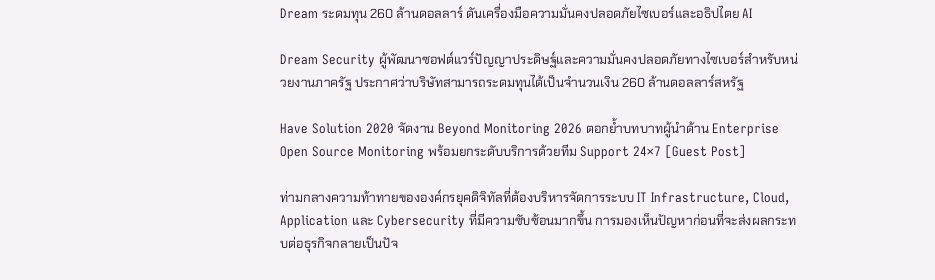Dream ระดมทุน 260 ล้านดอลลาร์ ดันเครื่องมือความมั่นคงปลอดภัยไซเบอร์และอธิปไตย AI

Dream Security ผู้พัฒนาซอฟต์แวร์ปัญญาประดิษฐ์และความมั่นคงปลอดภัยทางไซเบอร์สำหรับหน่วยงานภาครัฐ ประกาศว่าบริษัทสามารถระดมทุนได้เป็นจำนวนเงิน 260 ล้านดอลลาร์สหรัฐ

Have Solution 2020 จัดงาน Beyond Monitoring 2026 ตอกย้ำบทบาทผู้นำด้าน Enterprise Open Source Monitoring พร้อมยกระดับบริการด้วยทีม Support 24×7 [Guest Post]

ท่ามกลางความท้าทายขององค์กรยุคดิจิทัลที่ต้องบริหารจัดการระบบ IT Infrastructure, Cloud, Application และ Cybersecurity ที่มีความซับซ้อนมากขึ้น การมองเห็นปัญหาก่อนที่จะส่งผลกระทบต่อธุรกิจกลายเป็นปัจ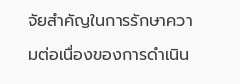จัยสำคัญในการรักษาความต่อเนื่องของการดำเนิน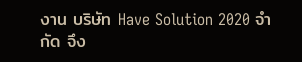งาน บริษัท Have Solution 2020 จำกัด จึง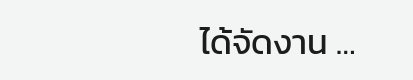ได้จัดงาน …